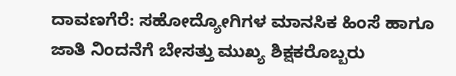ದಾವಣಗೆರೆ: ಸಹೋದ್ಯೋಗಿಗಳ ಮಾನಸಿಕ ಹಿಂಸೆ ಹಾಗೂ ಜಾತಿ ನಿಂದನೆಗೆ ಬೇಸತ್ತು ಮುಖ್ಯ ಶಿಕ್ಷಕರೊಬ್ಬರು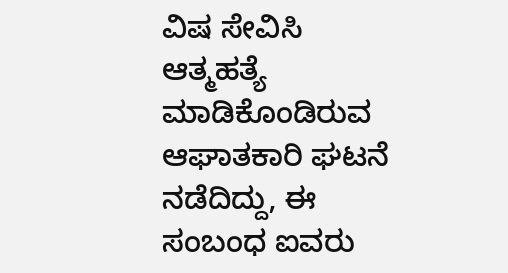ವಿಷ ಸೇವಿಸಿ ಆತ್ಮಹತ್ಯೆ ಮಾಡಿಕೊಂಡಿರುವ ಆಘಾತಕಾರಿ ಘಟನೆ ನಡೆದಿದ್ದು, ಈ ಸಂಬಂಧ ಐವರು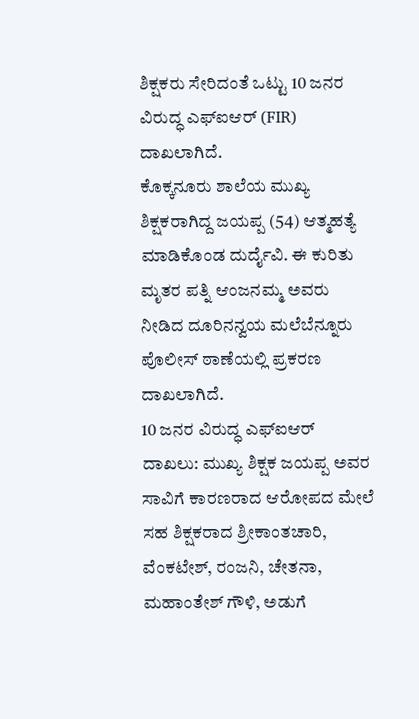ಶಿಕ್ಷಕರು ಸೇರಿದಂತೆ ಒಟ್ಟು 10 ಜನರ ವಿರುದ್ಧ ಎಫ್ಐಆರ್ (FIR) ದಾಖಲಾಗಿದೆ.
ಕೊಕ್ಕನೂರು ಶಾಲೆಯ ಮುಖ್ಯ ಶಿಕ್ಷಕರಾಗಿದ್ದ ಜಯಪ್ಪ (54) ಆತ್ಮಹತ್ಯೆ ಮಾಡಿಕೊಂಡ ದುರ್ದೈವಿ. ಈ ಕುರಿತು ಮೃತರ ಪತ್ನಿ ಆಂಜನಮ್ಮ ಅವರು ನೀಡಿದ ದೂರಿನನ್ವಯ ಮಲೆಬೆನ್ನೂರು ಪೊಲೀಸ್ ಠಾಣೆಯಲ್ಲಿ ಪ್ರಕರಣ ದಾಖಲಾಗಿದೆ.
10 ಜನರ ವಿರುದ್ಧ ಎಫ್ಐಆರ್ ದಾಖಲು: ಮುಖ್ಯ ಶಿಕ್ಷಕ ಜಯಪ್ಪ ಅವರ ಸಾವಿಗೆ ಕಾರಣರಾದ ಆರೋಪದ ಮೇಲೆ ಸಹ ಶಿಕ್ಷಕರಾದ ಶ್ರೀಕಾಂತಚಾರಿ, ವೆಂಕಟೇಶ್, ರಂಜನಿ, ಚೇತನಾ, ಮಹಾಂತೇಶ್ ಗೌಳಿ, ಅಡುಗೆ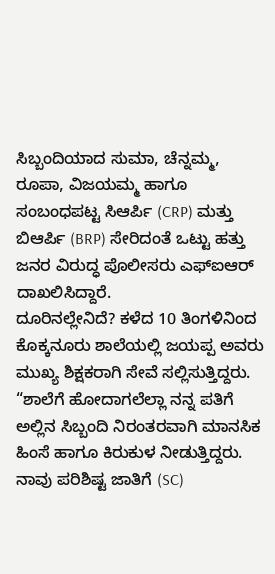ಸಿಬ್ಬಂದಿಯಾದ ಸುಮಾ, ಚೆನ್ನಮ್ಮ, ರೂಪಾ, ವಿಜಯಮ್ಮ ಹಾಗೂ ಸಂಬಂಧಪಟ್ಟ ಸಿಆರ್ಪಿ (CRP) ಮತ್ತು ಬಿಆರ್ಪಿ (BRP) ಸೇರಿದಂತೆ ಒಟ್ಟು ಹತ್ತು ಜನರ ವಿರುದ್ಧ ಪೊಲೀಸರು ಎಫ್ಐಆರ್ ದಾಖಲಿಸಿದ್ದಾರೆ.
ದೂರಿನಲ್ಲೇನಿದೆ? ಕಳೆದ 10 ತಿಂಗಳಿನಿಂದ ಕೊಕ್ಕನೂರು ಶಾಲೆಯಲ್ಲಿ ಜಯಪ್ಪ ಅವರು ಮುಖ್ಯ ಶಿಕ್ಷಕರಾಗಿ ಸೇವೆ ಸಲ್ಲಿಸುತ್ತಿದ್ದರು. “ಶಾಲೆಗೆ ಹೋದಾಗಲೆಲ್ಲಾ ನನ್ನ ಪತಿಗೆ ಅಲ್ಲಿನ ಸಿಬ್ಬಂದಿ ನಿರಂತರವಾಗಿ ಮಾನಸಿಕ ಹಿಂಸೆ ಹಾಗೂ ಕಿರುಕುಳ ನೀಡುತ್ತಿದ್ದರು. ನಾವು ಪರಿಶಿಷ್ಟ ಜಾತಿಗೆ (SC)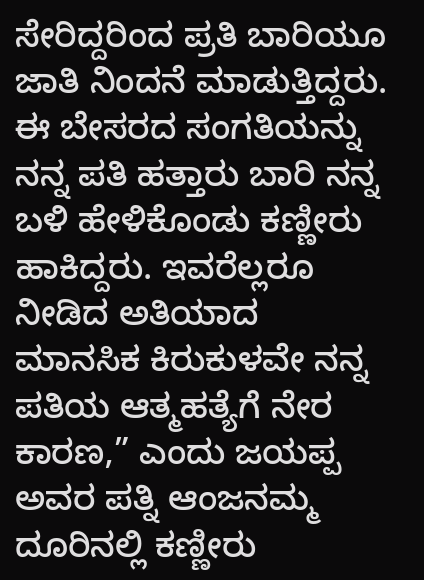ಸೇರಿದ್ದರಿಂದ ಪ್ರತಿ ಬಾರಿಯೂ ಜಾತಿ ನಿಂದನೆ ಮಾಡುತ್ತಿದ್ದರು. ಈ ಬೇಸರದ ಸಂಗತಿಯನ್ನು ನನ್ನ ಪತಿ ಹತ್ತಾರು ಬಾರಿ ನನ್ನ ಬಳಿ ಹೇಳಿಕೊಂಡು ಕಣ್ಣೀರು ಹಾಕಿದ್ದರು. ಇವರೆಲ್ಲರೂ ನೀಡಿದ ಅತಿಯಾದ ಮಾನಸಿಕ ಕಿರುಕುಳವೇ ನನ್ನ ಪತಿಯ ಆತ್ಮಹತ್ಯೆಗೆ ನೇರ ಕಾರಣ,” ಎಂದು ಜಯಪ್ಪ ಅವರ ಪತ್ನಿ ಆಂಜನಮ್ಮ ದೂರಿನಲ್ಲಿ ಕಣ್ಣೀರು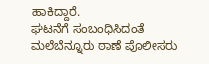ಹಾಕಿದ್ದಾರೆ.
ಘಟನೆಗೆ ಸಂಬಂಧಿಸಿದಂತೆ ಮಲೆಬೆನ್ನೂರು ಠಾಣೆ ಪೊಲೀಸರು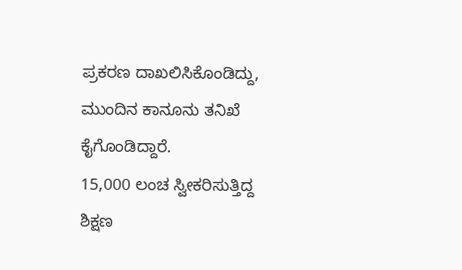ಪ್ರಕರಣ ದಾಖಲಿಸಿಕೊಂಡಿದ್ದು, ಮುಂದಿನ ಕಾನೂನು ತನಿಖೆ ಕೈಗೊಂಡಿದ್ದಾರೆ.
15,000 ಲಂಚ ಸ್ವೀಕರಿಸುತ್ತಿದ್ದ ಶಿಕ್ಷಣ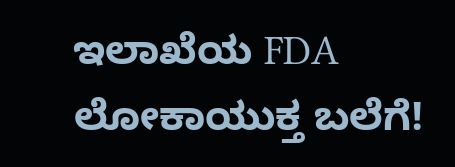ಇಲಾಖೆಯ FDA ಲೋಕಾಯುಕ್ತ ಬಲೆಗೆ!